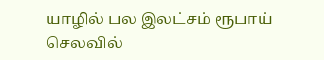யாழில் பல இலட்சம் ரூபாய் செலவில்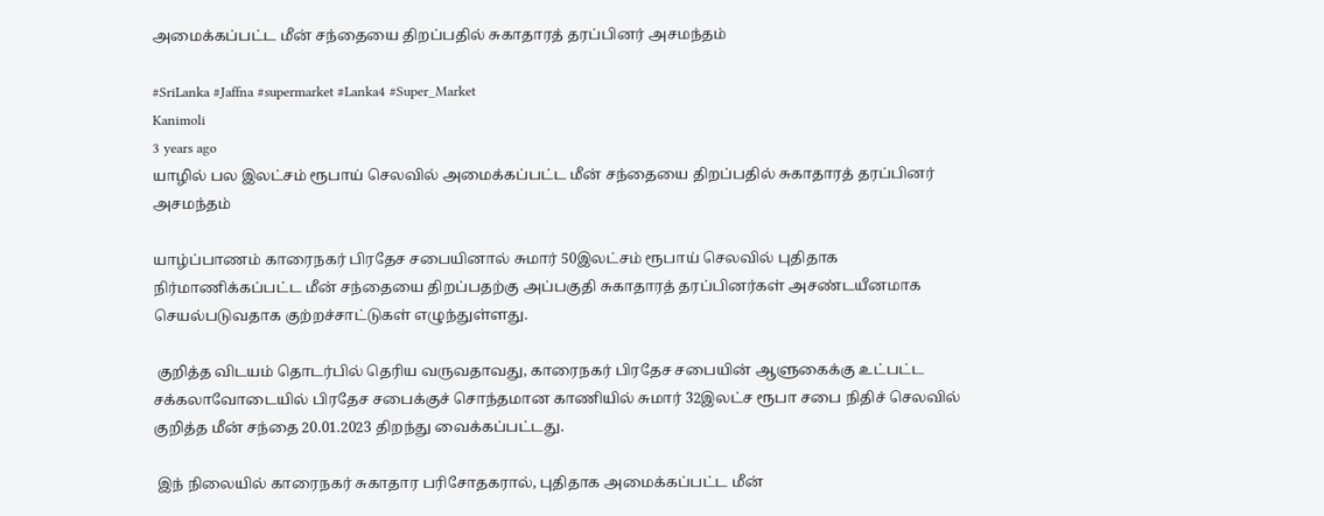அமைக்கப்பட்ட மீன் சந்தையை திறப்பதில் சுகாதாரத் தரப்பினர் அசமந்தம்

#SriLanka #Jaffna #supermarket #Lanka4 #Super_Market
Kanimoli
3 years ago
யாழில் பல இலட்சம் ரூபாய் செலவில் அமைக்கப்பட்ட மீன் சந்தையை திறப்பதில் சுகாதாரத் தரப்பினர் அசமந்தம்

யாழ்ப்பாணம் காரைநகர் பிரதேச சபையினால் சுமார் 50இலட்சம் ரூபாய் செலவில் புதிதாக நிர்மாணிக்கப்பட்ட மீன் சந்தையை திறப்பதற்கு அப்பகுதி சுகாதாரத் தரப்பினர்கள் அசண்டயீனமாக செயல்படுவதாக குற்றச்சாட்டுகள் எழுந்துள்ளது.

 குறித்த விடயம் தொடர்பில் தெரிய வருவதாவது, காரைநகர் பிரதேச சபையின் ஆளுகைக்கு உட்பட்ட சக்கலாவோடையில் பிரதேச சபைக்குச் சொந்தமான காணியில் சுமார் 32இலட்ச ரூபா சபை நிதிச் செலவில் குறித்த மீன் சந்தை 20.01.2023 திறந்து வைக்கப்பட்டது.

 இந் நிலையில் காரைநகர் சுகாதார பரிசோதகரால், புதிதாக அமைக்கப்பட்ட மீன்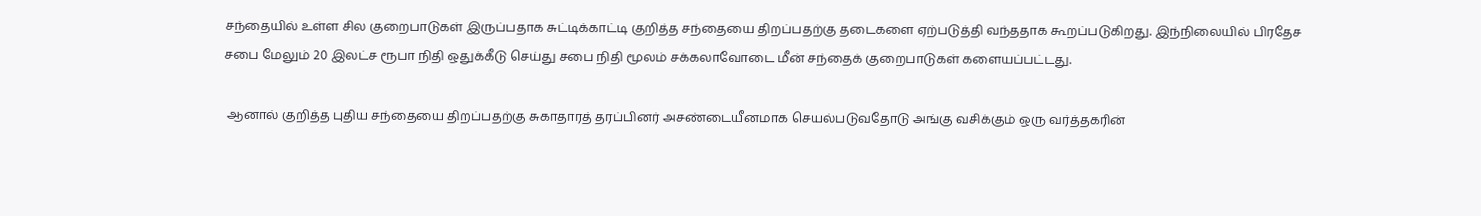சந்தையில் உள்ள சில குறைபாடுகள் இருப்பதாக சுட்டிக்காட்டி குறித்த சந்தையை திறப்பதற்கு தடைகளை ஏற்படுத்தி வந்ததாக கூறப்படுகிறது. இந்நிலையில் பிரதேச சபை மேலும் 20 இலட்ச ரூபா நிதி ஒதுக்கீடு செய்து சபை நிதி மூலம் சக்கலாவோடை மீன் சந்தைக் குறைபாடுகள் களையப்பட்டது.

 ஆனால் குறித்த புதிய சந்தையை திறப்பதற்கு சுகாதாரத் தரப்பினர் அசண்டையீனமாக செயல்படுவதோடு அங்கு வசிக்கும் ஒரு வர்த்தகரின்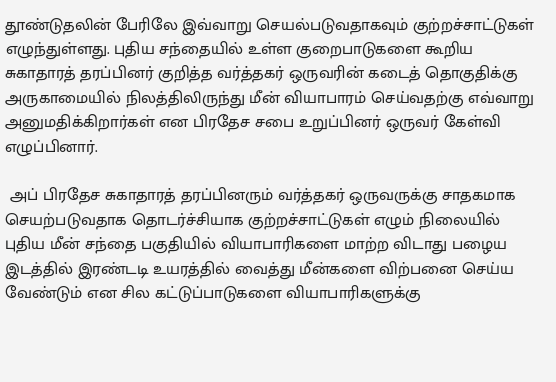தூண்டுதலின் பேரிலே இவ்வாறு செயல்படுவதாகவும் குற்றச்சாட்டுகள் எழுந்துள்ளது. புதிய சந்தையில் உள்ள குறைபாடுகளை கூறிய சுகாதாரத் தரப்பினர் குறித்த வர்த்தகர் ஒருவரின் கடைத் தொகுதிக்கு அருகாமையில் நிலத்திலிருந்து மீன் வியாபாரம் செய்வதற்கு எவ்வாறு அனுமதிக்கிறார்கள் என பிரதேச சபை உறுப்பினர் ஒருவர் கேள்வி எழுப்பினார்.

 அப் பிரதேச சுகாதாரத் தரப்பினரும் வர்த்தகர் ஒருவருக்கு சாதகமாக செயற்படுவதாக தொடர்ச்சியாக குற்றச்சாட்டுகள் எழும் நிலையில் புதிய மீன் சந்தை பகுதியில் வியாபாரிகளை மாற்ற விடாது பழைய இடத்தில் இரண்டடி உயரத்தில் வைத்து மீன்களை விற்பனை செய்ய வேண்டும் என சில கட்டுப்பாடுகளை வியாபாரிகளுக்கு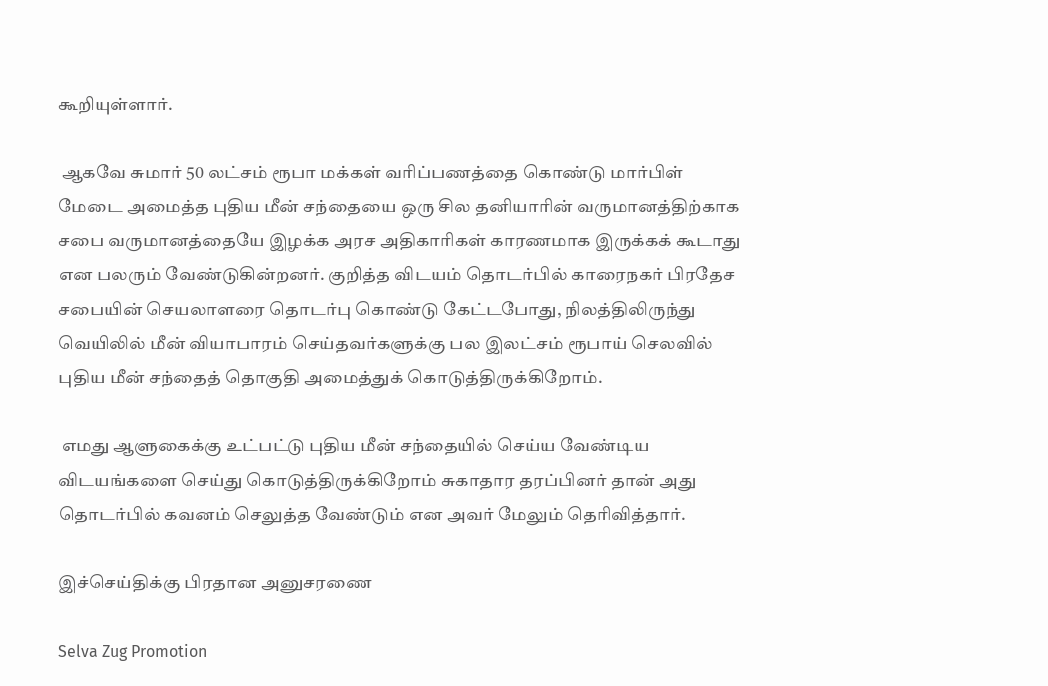கூறியுள்ளார்.

 ஆகவே சுமார் 50 லட்சம் ரூபா மக்கள் வரிப்பணத்தை கொண்டு மார்பிள் மேடை அமைத்த புதிய மீன் சந்தையை ஒரு சில தனியாரின் வருமானத்திற்காக சபை வருமானத்தையே இழக்க அரச அதிகாரிகள் காரணமாக இருக்கக் கூடாது என பலரும் வேண்டுகின்றனர். குறித்த விடயம் தொடர்பில் காரைநகர் பிரதேச சபையின் செயலாளரை தொடர்பு கொண்டு கேட்டபோது, நிலத்திலிருந்து வெயிலில் மீன் வியாபாரம் செய்தவர்களுக்கு பல இலட்சம் ரூபாய் செலவில் புதிய மீன் சந்தைத் தொகுதி அமைத்துக் கொடுத்திருக்கிறோம்.

 எமது ஆளுகைக்கு உட்பட்டு புதிய மீன் சந்தையில் செய்ய வேண்டிய விடயங்களை செய்து கொடுத்திருக்கிறோம் சுகாதார தரப்பினர் தான் அது தொடர்பில் கவனம் செலுத்த வேண்டும் என அவர் மேலும் தெரிவித்தார்.

இச்செய்திக்கு பிரதான அனுசரணை

Selva Zug Promotion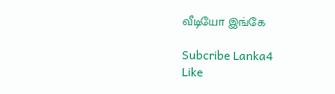வீடியோ இங்கே

Subcribe Lanka4
Like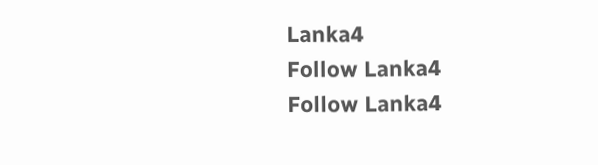Lanka4
Follow Lanka4
Follow Lanka4